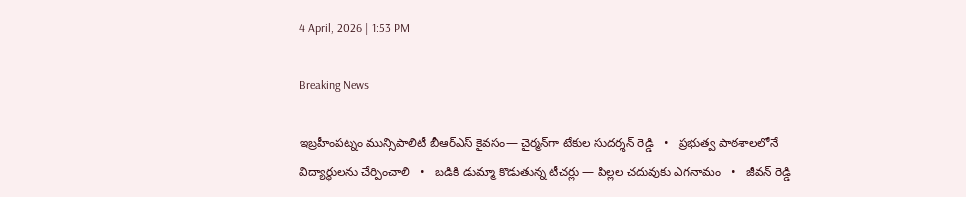4 April, 2026 | 1:53 PM

Breaking News

ఇబ్రహీంపట్నం మున్సిపాలిటీ బీఆర్ఎస్ కైవసం— చైర్మన్‌గా టేకుల సుదర్శన్ రెడ్డి   •   ప్రభుత్వ పాఠశాలలోనే విద్యార్థులను చేర్పించాలి   •   బడికి డుమ్మా కొడుతున్న టీచర్లు — పిల్లల చదువుకు ఎగనామం   •   జీవన్ రెడ్డి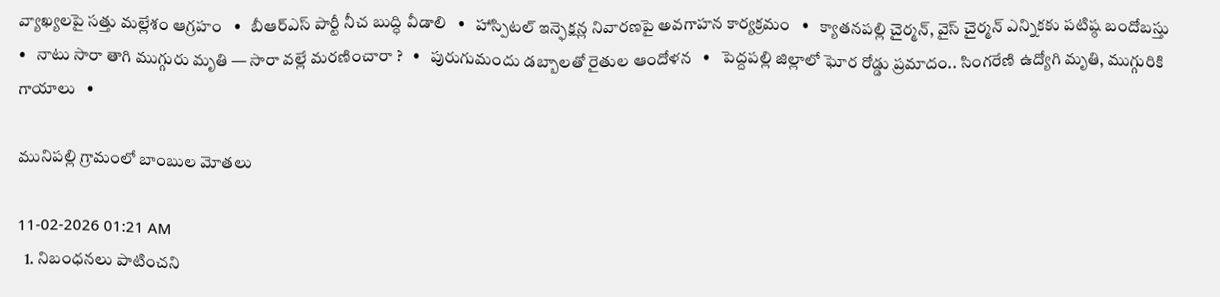వ్యాఖ్యలపై సత్తు మల్లేశం ఆగ్రహం   •   బీఆర్ఎస్ పార్టీ నీచ బుద్ధి వీడాలి   •   హాస్పిటల్ ఇన్ఫెక్షన్ల నివారణపై అవగాహన కార్యక్రమం   •   క్యాతనపల్లి చైర్మన్, వైస్ చైర్మన్ ఎన్నికకు పటిష్ఠ బందోబస్తు   •   నాటు సారా తాగి ముగ్గురు మృతి — సారా వల్లే మరణించారా ?   •   పురుగుమందు డబ్బాలతో రైతుల ఆందోళన   •   పెద్దపల్లి జిల్లాలో ఘోర రోడ్డు ప్రమాదం.. సింగరేణి ఉద్యోగి మృతి, ముగ్గురికి గాయాలు   •

మునిపల్లి గ్రామంలో బాంబుల మోతలు

11-02-2026 01:21 AM
  1. నిబంధనలు పాటించని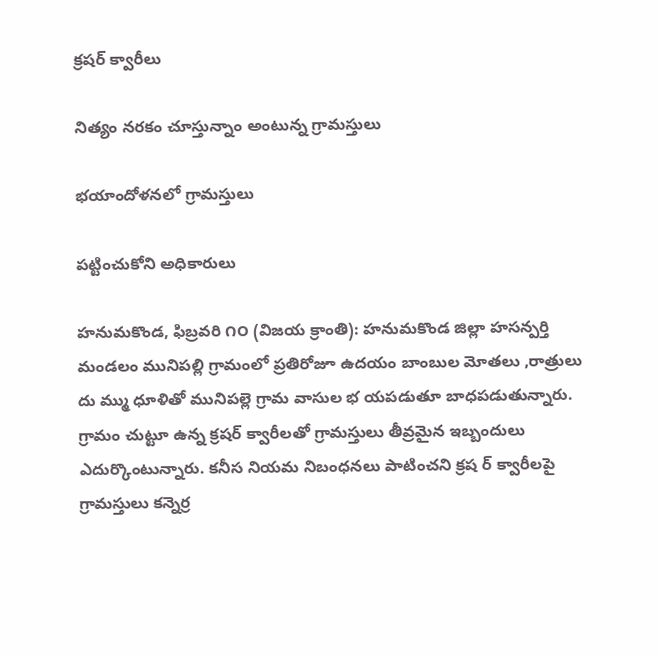క్రషర్ క్వారీలు

నిత్యం నరకం చూస్తున్నాం అంటున్న గ్రామస్తులు

భయాందోళనలో గ్రామస్తులు

పట్టించుకోని అధికారులు

హనుమకొండ, ఫిబ్రవరి ౧౦ (విజయ క్రాంతి): హనుమకొండ జిల్లా హసన్పర్తి మండలం మునిపల్లి గ్రామంలో ప్రతిరోజూ ఉదయం బాంబుల మోతలు ,రాత్రులు దు మ్ము ధూళితో మునిపల్లె గ్రామ వాసుల భ యపడుతూ బాధపడుతున్నారు. గ్రామం చుట్టూ ఉన్న క్రషర్ క్వారీలతో గ్రామస్తులు తీవ్రమైన ఇబ్బందులు ఎదుర్కొంటున్నారు. కనీస నియమ నిబంధనలు పాటించని క్రష ర్ క్వారీలపై గ్రామస్తులు కన్నెర్ర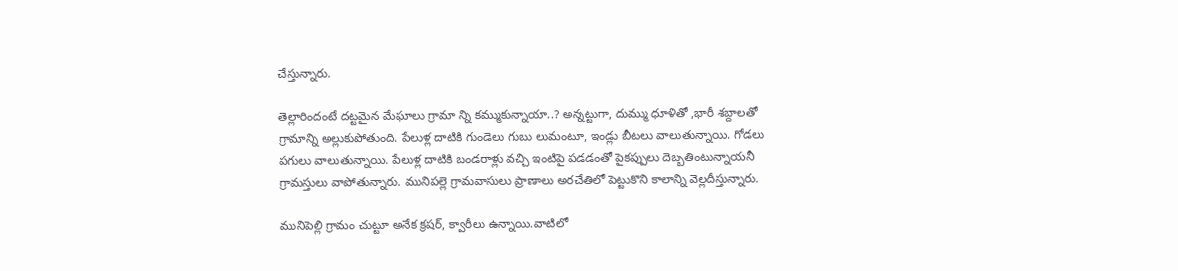చేస్తున్నారు.

తెల్లారిందంటే దట్టమైన మేఘాలు గ్రామా న్ని కమ్ముకున్నాయా..? అన్నట్టుగా, దుమ్ము ధూళితో ,భారీ శబ్దాలతో గ్రామాన్ని అల్లుకుపోతుంది. పేలుళ్ల దాటికి గుండెలు గుబు లుమంటూ, ఇండ్లు బీటలు వాలుతున్నాయి. గోడలు పగులు వాలుతున్నాయి. పేలుళ్ల దాటికి బండరాళ్లు వచ్చి ఇంటిపై పడడంతో పైకప్పులు దెబ్బతింటున్నాయనీ గ్రామస్తులు వాపోతున్నారు. మునిపల్లె గ్రామవాసులు ప్రాణాలు అరచేతిలో పెట్టుకొని కాలాన్ని వెల్లదీస్తున్నారు.

మునిపెల్లి గ్రామం చుట్టూ అనేక క్రషర్, క్వారీలు ఉన్నాయి.వాటిలో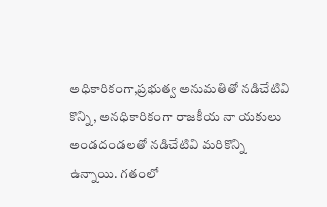అధికారికంగా,ప్రభుత్వ అనుమతితో నడిచేటివి కొన్ని, అనధికారికంగా రాజకీయ నా యకులు అండదండలతో నడిచేటివి మరికొన్ని ఉన్నాయి. గతంలో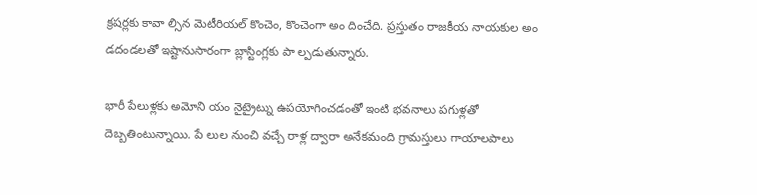క్రషర్లకు కావా ల్సిన మెటీరియల్ కొంచెం, కొంచెంగా అం దించేది. ప్రస్తుతం రాజకీయ నాయకుల అం డదండలతో ఇష్టానుసారంగా బ్లాస్టింగ్లకు పా ల్పడుతున్నారు.

భారీ పేలుళ్లకు అమోని యం నైట్రైట్ను ఉపయోగించడంతో ఇంటి భవనాలు పగుళ్లతో దెబ్బతింటున్నాయి. పే లుల నుంచి వచ్చే రాళ్ల ద్వారా అనేకమంది గ్రామస్తులు గాయాలపాలు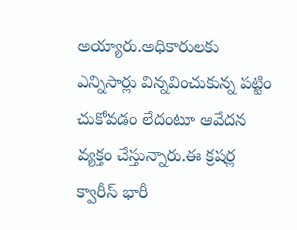అయ్యారు.అధికారులకు ఎన్నిసార్లు విన్నవించుకున్న పట్టిం చుకోవడం లేదంటూ ఆవేదన వ్యక్తం చేస్తున్నారు.ఈ క్రషర్ల క్వారీస్ భారీ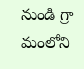నుండి గ్రా మంలోని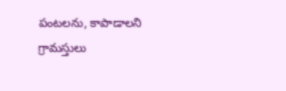పంటలను, కాపాడాలని గ్రామస్తులు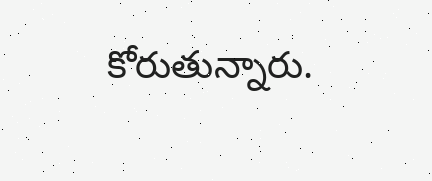కోరుతున్నారు.